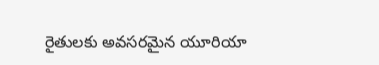రైతులకు అవసరమైన యూరియా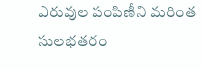ఎరువుల పంపిణీని మరింత సులభతరం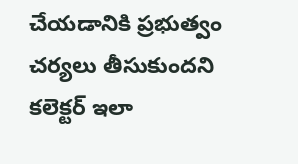చేయడానికి ప్రభుత్వం చర్యలు తీసుకుందని కలెక్టర్ ఇలా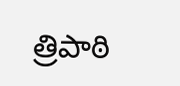త్రిపాఠి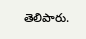తెలిపారు.